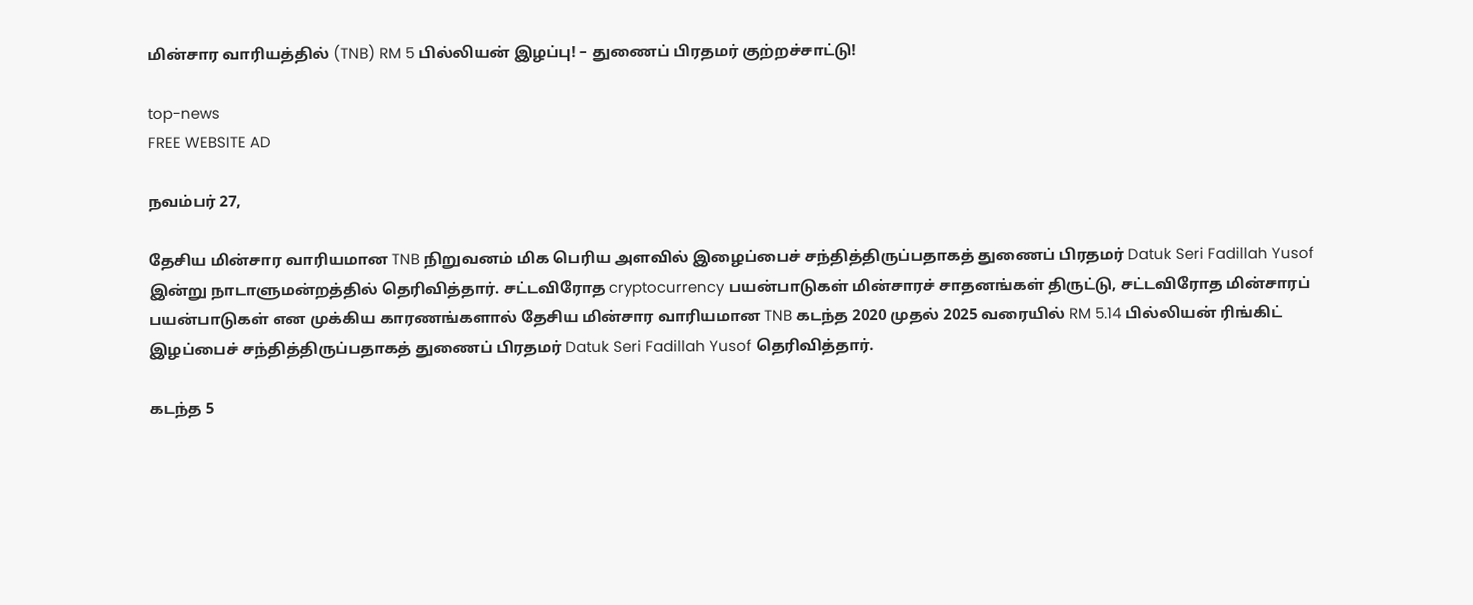மின்சார வாரியத்தில் (TNB) RM 5 பில்லியன் இழப்பு! – துணைப் பிரதமர் குற்றச்சாட்டு!

top-news
FREE WEBSITE AD

நவம்பர் 27,

தேசிய மின்சார வாரியமான TNB நிறுவனம் மிக பெரிய அளவில் இழைப்பைச் சந்தித்திருப்பதாகத் துணைப் பிரதமர் Datuk Seri Fadillah Yusof இன்று நாடாளுமன்றத்தில் தெரிவித்தார். சட்டவிரோத cryptocurrency பயன்பாடுகள் மின்சாரச் சாதனங்கள் திருட்டு, சட்டவிரோத மின்சாரப் பயன்பாடுகள் என முக்கிய காரணங்களால் தேசிய மின்சார வாரியமான TNB கடந்த 2020 முதல் 2025 வரையில் RM 5.14 பில்லியன் ரிங்கிட் இழப்பைச் சந்தித்திருப்பதாகத் துணைப் பிரதமர் Datuk Seri Fadillah Yusof தெரிவித்தார்.

கடந்த 5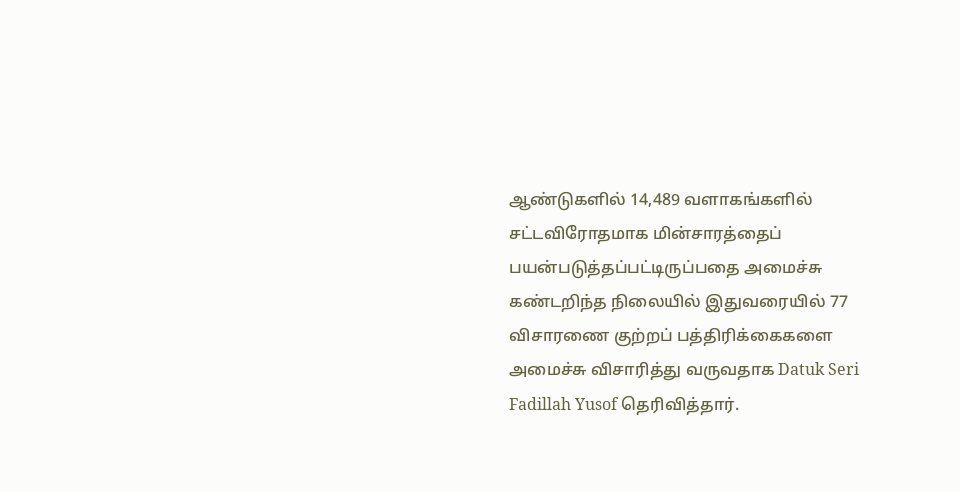ஆண்டுகளில் 14,489 வளாகங்களில் சட்டவிரோதமாக மின்சாரத்தைப் பயன்படுத்தப்பட்டிருப்பதை அமைச்சு கண்டறிந்த நிலையில் இதுவரையில் 77 விசாரணை குற்றப் பத்திரிக்கைகளை அமைச்சு விசாரித்து வருவதாக Datuk Seri Fadillah Yusof தெரிவித்தார்.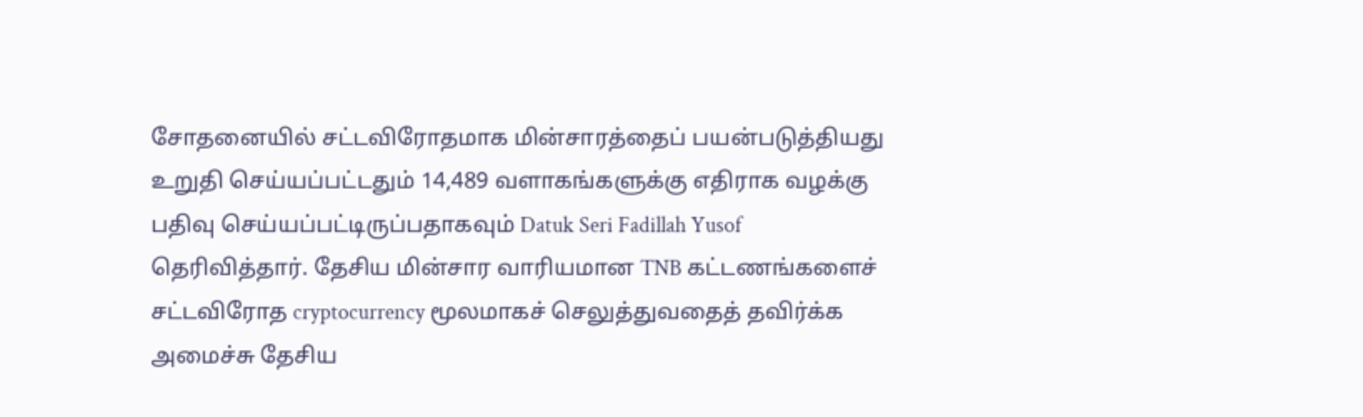சோதனையில் சட்டவிரோதமாக மின்சாரத்தைப் பயன்படுத்தியது உறுதி செய்யப்பட்டதும் 14,489 வளாகங்களுக்கு எதிராக வழக்கு பதிவு செய்யப்பட்டிருப்பதாகவும் Datuk Seri Fadillah Yusof தெரிவித்தார். தேசிய மின்சார வாரியமான TNB கட்டணங்களைச் சட்டவிரோத cryptocurrency மூலமாகச் செலுத்துவதைத் தவிர்க்க அமைச்சு தேசிய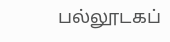பல்லூடகப்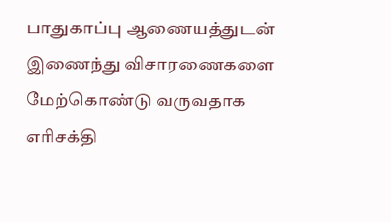பாதுகாப்பு ஆணையத்துடன் இணைந்து விசாரணைகளை மேற்கொண்டு வருவதாக எரிசக்தி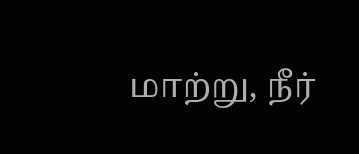மாற்று, நீர்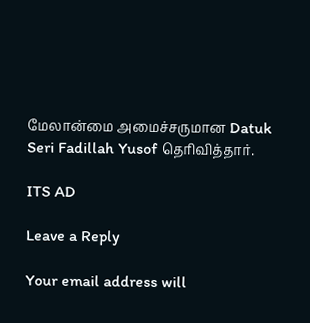மேலான்மை அமைச்சருமான Datuk Seri Fadillah Yusof தெரிவித்தார்.

ITS AD

Leave a Reply

Your email address will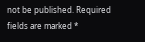not be published. Required fields are marked *